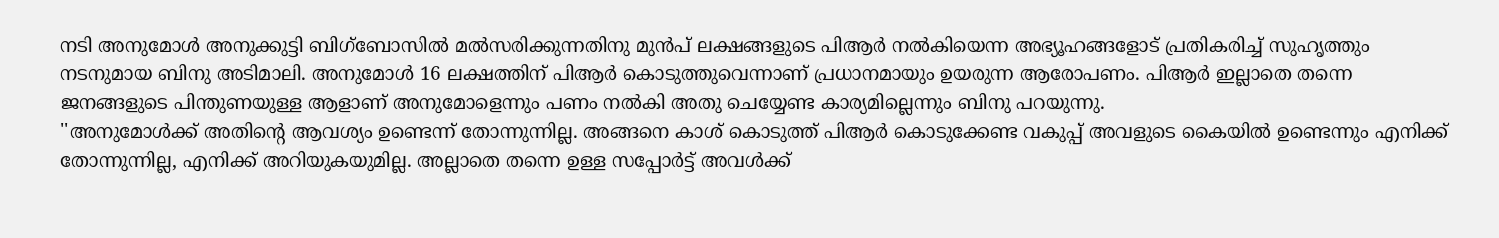നടി അനുമോൾ അനുക്കുട്ടി ബിഗ്ബോസിൽ മൽസരിക്കുന്നതിനു മുൻപ് ലക്ഷങ്ങളുടെ പിആർ നൽകിയെന്ന അഭ്യൂഹങ്ങളോട് പ്രതികരിച്ച് സുഹൃത്തും നടനുമായ ബിനു അടിമാലി. അനുമോൾ 16 ലക്ഷത്തിന് പിആർ കൊടുത്തുവെന്നാണ് പ്രധാനമായും ഉയരുന്ന ആരോപണം. പിആർ ഇല്ലാതെ തന്നെ ജനങ്ങളുടെ പിന്തുണയുള്ള ആളാണ് അനുമോളെന്നും പണം നൽകി അതു ചെയ്യേണ്ട കാര്യമില്ലെന്നും ബിനു പറയുന്നു.
''അനുമോൾക്ക് അതിന്റെ ആവശ്യം ഉണ്ടെന്ന് തോന്നുന്നില്ല. അങ്ങനെ കാശ് കൊടുത്ത് പിആർ കൊടുക്കേണ്ട വകുപ്പ് അവളുടെ കൈയിൽ ഉണ്ടെന്നും എനിക്ക് തോന്നുന്നില്ല, എനിക്ക് അറിയുകയുമില്ല. അല്ലാതെ തന്നെ ഉള്ള സപ്പോർട്ട് അവൾക്ക്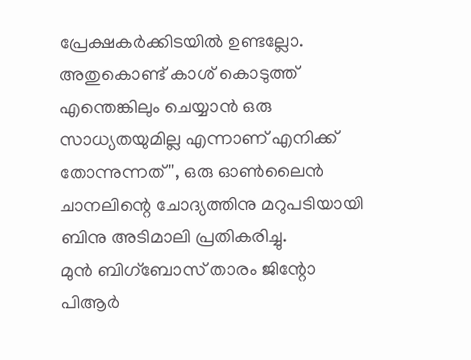പ്രേക്ഷകർക്കിടയിൽ ഉണ്ടല്ലോ. അതുകൊണ്ട് കാശ് കൊടുത്ത് എന്തെങ്കിലും ചെയ്യാൻ ഒരു സാധ്യതയുമില്ല എന്നാണ് എനിക്ക് തോന്നുന്നത്'', ഒരു ഓൺലൈൻ ചാനലിന്റെ ചോദ്യത്തിനു മറുപടിയായി ബിനു അടിമാലി പ്രതികരിച്ചു.
മുൻ ബിഗ്ബോസ് താരം ജിന്റോ പിആർ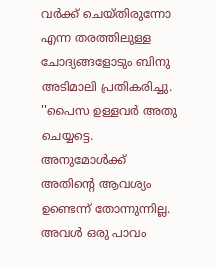വർക്ക് ചെയ്തിരുന്നോ എന്ന തരത്തിലുള്ള ചോദ്യങ്ങളോടും ബിനു അടിമാലി പ്രതികരിച്ചു. ''പൈസ ഉള്ളവർ അതു ചെയ്യട്ടെ. അനുമോൾക്ക് അതിന്റെ ആവശ്യം ഉണ്ടെന്ന് തോന്നുന്നില്ല. അവൾ ഒരു പാവം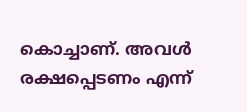കൊച്ചാണ്. അവൾ രക്ഷപ്പെടണം എന്ന്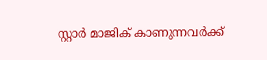സ്റ്റാർ മാജിക് കാണുന്നവർക്ക്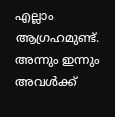എല്ലാം ആഗ്രഹമുണ്ട്. അന്നും ഇന്നും അവൾക്ക്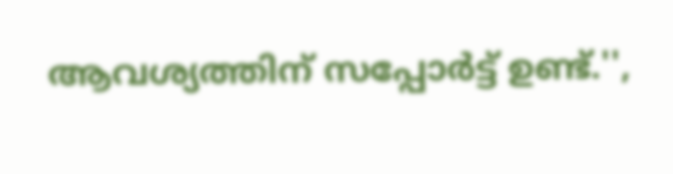ആവശ്യത്തിന് സപ്പോർട്ട് ഉണ്ട്.'',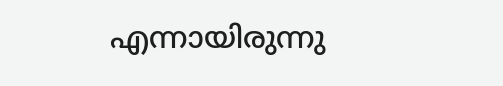എന്നായിരുന്നു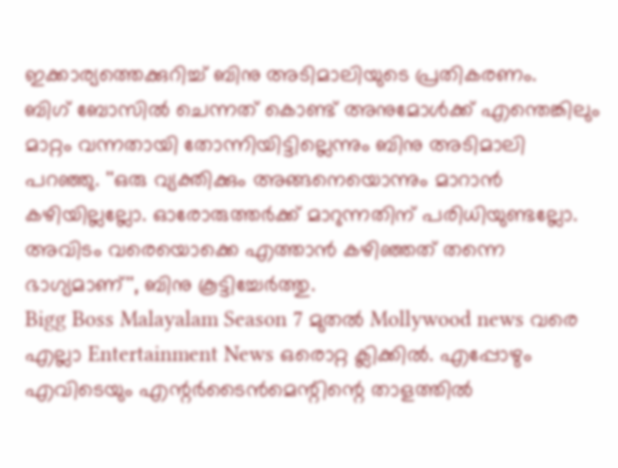ഇക്കാര്യത്തെക്കുറിച്ച് ബിനു അടിമാലിയുടെ പ്രതികരണം.
ബിഗ് ബോസിൽ ചെന്നത് കൊണ്ട് അനുമോൾക്ക് എന്തെങ്കിലും മാറ്റം വന്നതായി തോന്നിയിട്ടില്ലെന്നും ബിനു അടിമാലി പറഞ്ഞു. ''ഒരു വ്യക്തിക്കും അങ്ങനെയൊന്നും മാറാൻ കഴിയില്ലല്ലോ. ഓരോരുത്തർക്ക് മാറുന്നതിന് പരിധിയുണ്ടല്ലോ. അവിടം വരെയൊക്കെ എത്താൻ കഴിഞ്ഞത് തന്നെ ഭാഗ്യമാണ്'', ബിനു കൂട്ടിച്ചേർത്തു.
Bigg Boss Malayalam Season 7 മുതൽ Mollywood news വരെ എല്ലാ Entertainment News ഒരൊറ്റ ക്ലിക്കിൽ. എപ്പോഴും എവിടെയും എന്റർടൈൻമെന്റിന്റെ താളത്തിൽ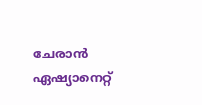ചേരാൻ ഏഷ്യാനെറ്റ്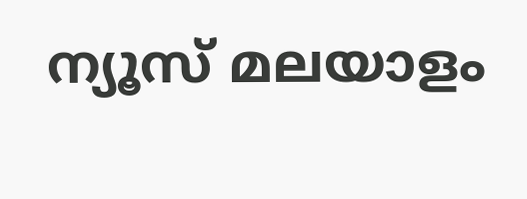ന്യൂസ് മലയാളം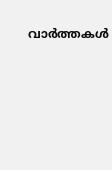വാർത്തകൾ